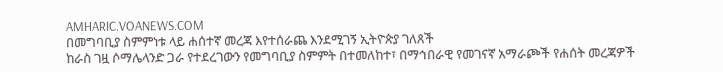AMHARIC.VOANEWS.COM
በመግባቢያ ስምምነቱ ላይ ሐሰተኛ መረጃ እየተሰራጨ እንደሚገኝ ኢትዮጵያ ገለጸች
ከራስ ገዟ ሶማሌላንድ ጋራ የተደረገውን የመግባቢያ ስምምት በተመለከተ፣ በማኅበራዊ የመገናኛ አማራጮች የሐሰት መረጃዎች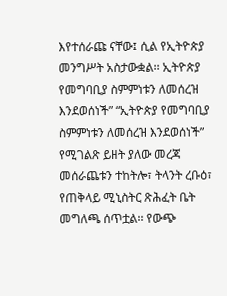እየተሰራጩ ናቸው፤ ሲል የኢትዮጵያ መንግሥት አስታውቋል፡፡ ኢትዮጵያ የመግባቢያ ስምምነቱን ለመሰረዝ እንደወሰነች” “ኢትዮጵያ የመግባቢያ ስምምነቱን ለመሰረዝ እንደወሰነች” የሚገልጽ ይዘት ያለው መረጃ መሰራጨቱን ተከትሎ፣ ትላንት ረቡዕ፣ የጠቅላይ ሚኒስትር ጽሕፈት ቤት መግለጫ ሰጥቷል፡፡ የውጭ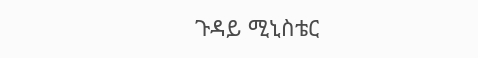ጉዳይ ሚኒስቴር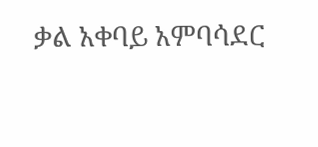ቃል አቀባይ አምባሳደር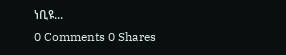ነቢዩ...
0 Comments 0 Shares